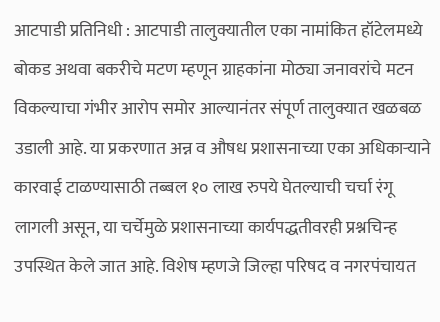आटपाडी प्रतिनिधी : आटपाडी तालुक्यातील एका नामांकित हॉटेलमध्ये बोकड अथवा बकरीचे मटण म्हणून ग्राहकांना मोठ्या जनावरांचे मटन विकल्याचा गंभीर आरोप समोर आल्यानंतर संपूर्ण तालुक्यात खळबळ उडाली आहे. या प्रकरणात अन्न व औषध प्रशासनाच्या एका अधिकाऱ्याने कारवाई टाळण्यासाठी तब्बल १० लाख रुपये घेतल्याची चर्चा रंगू लागली असून, या चर्चेमुळे प्रशासनाच्या कार्यपद्धतीवरही प्रश्नचिन्ह उपस्थित केले जात आहे. विशेष म्हणजे जिल्हा परिषद व नगरपंचायत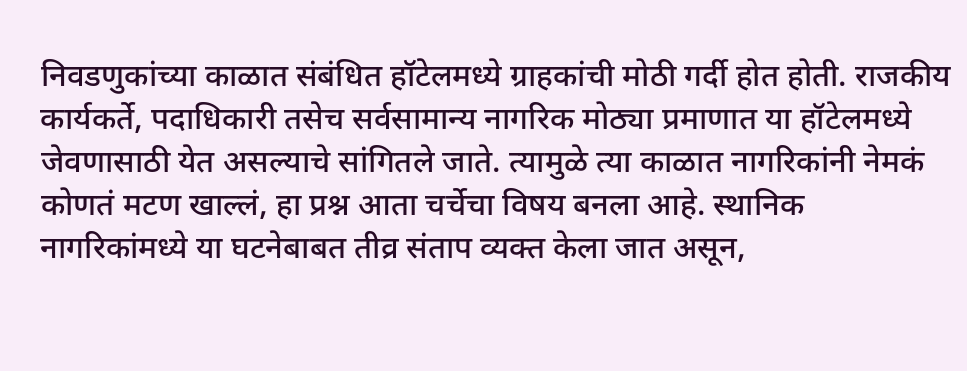निवडणुकांच्या काळात संबंधित हॉटेलमध्ये ग्राहकांची मोठी गर्दी होत होती. राजकीय कार्यकर्ते, पदाधिकारी तसेच सर्वसामान्य नागरिक मोठ्या प्रमाणात या हॉटेलमध्ये जेवणासाठी येत असल्याचे सांगितले जाते. त्यामुळे त्या काळात नागरिकांनी नेमकं कोणतं मटण खाल्लं, हा प्रश्न आता चर्चेचा विषय बनला आहे. स्थानिक नागरिकांमध्ये या घटनेबाबत तीव्र संताप व्यक्त केला जात असून,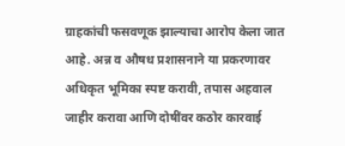ग्राहकांची फसवणूक झाल्याचा आरोप केला जात आहे. अन्न व औषध प्रशासनाने या प्रकरणावर अधिकृत भूमिका स्पष्ट करावी, तपास अहवाल जाहीर करावा आणि दोषींवर कठोर कारवाई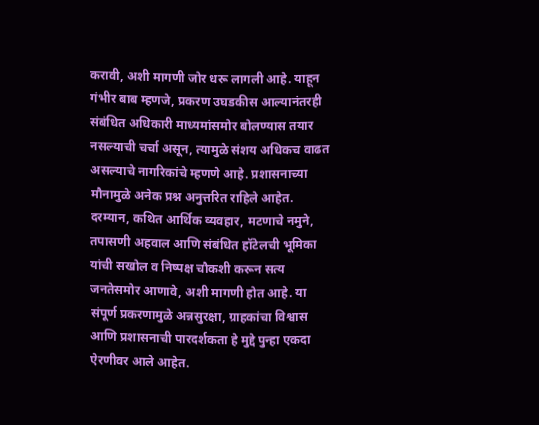करावी, अशी मागणी जोर धरू लागली आहे. याहून गंभीर बाब म्हणजे, प्रकरण उघडकीस आल्यानंतरही संबंधित अधिकारी माध्यमांसमोर बोलण्यास तयार नसल्याची चर्चा असून, त्यामुळे संशय अधिकच वाढत असल्याचे नागरिकांचे म्हणणे आहे. प्रशासनाच्या मौनामुळे अनेक प्रश्न अनुत्तरित राहिले आहेत.
दरम्यान, कथित आर्थिक व्यवहार, मटणाचे नमुने, तपासणी अहवाल आणि संबंधित हॉटेलची भूमिका यांची सखोल व निष्पक्ष चौकशी करून सत्य जनतेसमोर आणावे, अशी मागणी होत आहे. या संपूर्ण प्रकरणामुळे अन्नसुरक्षा, ग्राहकांचा विश्वास आणि प्रशासनाची पारदर्शकता हे मुद्दे पुन्हा एकदा ऐरणीवर आले आहेत.